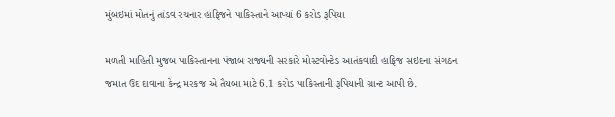મુંબઇમાં મોતનું તાંડવ રચનાર હાફિજને પાકિસ્તાને આપ્યાં 6 કરોડ રૂપિયા

મળતી માહિતી મુજબ પાકિસ્તાનના પંજાબ રાજ્યની સરકારે મોસ્ટવોન્ટેડ આતંકવાદી હાફિજ સઇદના સંગઠન જમાત ઉદ દાવાના કેન્દ્ર મરકજ એ તૈયબા માટે 6.1 કરોડ પાકિસ્તાની રૂપિયાની ગ્રાન્ટ આપી છે.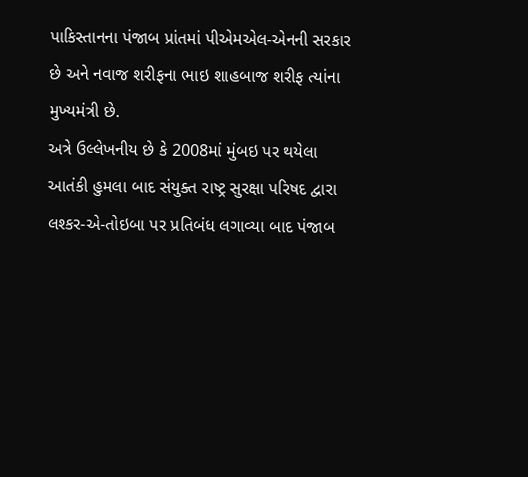પાકિસ્તાનના પંજાબ પ્રાંતમાં પીએમએલ-એનની સરકાર છે અને નવાજ શરીફના ભાઇ શાહબાજ શરીફ ત્યાંના મુખ્યમંત્રી છે.
અત્રે ઉલ્લેખનીય છે કે 2008માં મુંબઇ પર થયેલા આતંકી હુમલા બાદ સંયુક્ત રાષ્ટ્ર સુરક્ષા પરિષદ દ્વારા લશ્કર-એ-તોઇબા પર પ્રતિબંધ લગાવ્યા બાદ પંજાબ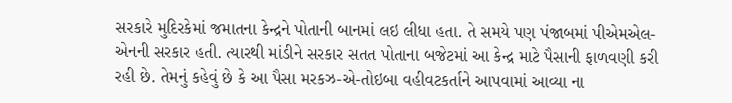સરકારે મુદિરકેમાં જમાતના કેન્દ્રને પોતાની બાનમાં લઇ લીધા હતા. તે સમયે પણ પંજાબમાં પીએમએલ-એનની સરકાર હતી. ત્યારથી માંડીને સરકાર સતત પોતાના બજેટમાં આ કેન્દ્ર માટે પૈસાની ફાળવણી કરી રહી છે. તેમનું કહેવું છે કે આ પૈસા મરકઝ-એ-તોઇબા વહીવટકર્તાને આપવામાં આવ્યા ના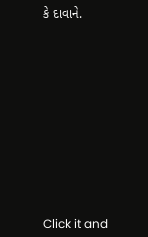કે દાવાને.












Click it and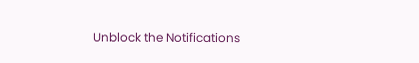Unblock the Notifications